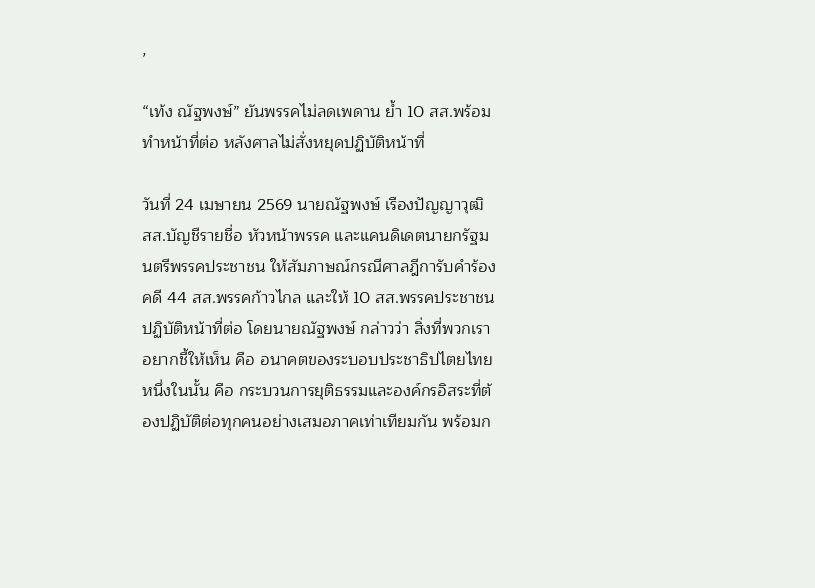,

“เท้ง ณัฐพงษ์” ยันพรรคไม่ลดเพดาน ย้ำ 10 สส.พร้อมทำหน้าที่ต่อ หลังศาลไม่สั่งหยุดปฏิบัติหน้าที่

วันที่ 24 เมษายน 2569 นายณัฐพงษ์ เรืองปัญญาวุฒิ สส.บัญชีรายชื่อ หัวหน้าพรรค และแคนดิเดตนายกรัฐมนตรีพรรคประชาชน ให้สัมภาษณ์กรณีศาลฎีการับคำร้อง คดี 44 สส.พรรคก้าวไกล และให้ 10 สส.พรรคประชาชนปฏิบัติหน้าที่ต่อ โดยนายณัฐพงษ์ กล่าวว่า สิ่งที่พวกเราอยากชี้ให้เห็น คือ อนาคตของระบอบประชาธิปไตยไทย หนึ่งในนั้น คือ กระบวนการยุติธรรมและองค์กรอิสระที่ต้องปฏิบัติต่อทุกคนอย่างเสมอภาคเท่าเทียมกัน พร้อมก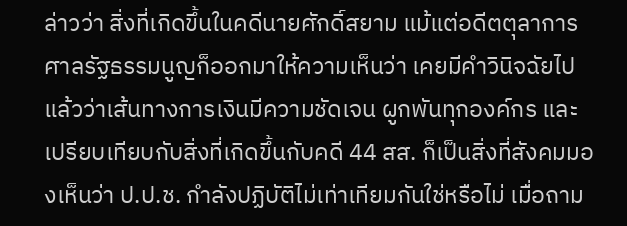ล่าวว่า สิ่งที่เกิดขึ้นในคดีนายศักดิ์สยาม แม้แต่อดีตตุลาการศาลรัฐธรรมนูญก็ออกมาให้ความเห็นว่า เคยมีคำวินิจฉัยไปแล้วว่าเส้นทางการเงินมีความชัดเจน ผูกพันทุกองค์กร และเปรียบเทียบกับสิ่งที่เกิดขึ้นกับคดี 44 สส. ก็เป็นสิ่งที่สังคมมองเห็นว่า ป.ป.ช. กำลังปฏิบัติไม่เท่าเทียมกันใช่หรือไม่ เมื่อถาม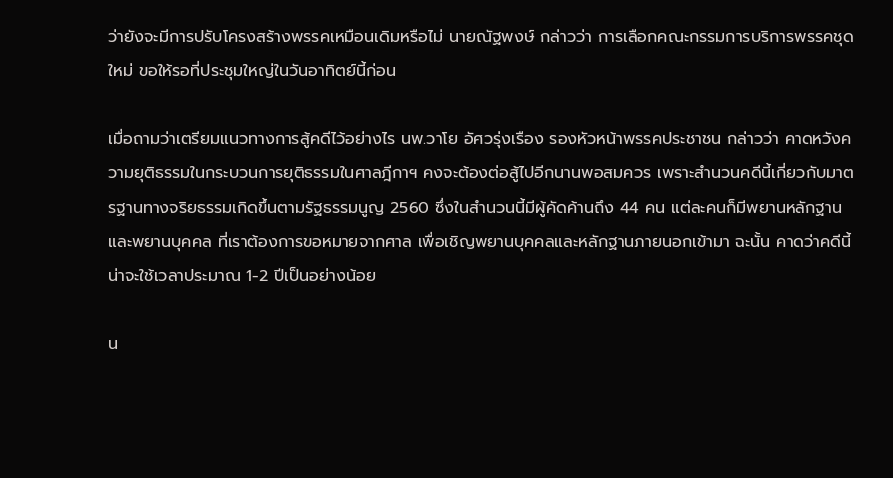ว่ายังจะมีการปรับโครงสร้างพรรคเหมือนเดิมหรือไม่ นายณัฐพงษ์ กล่าวว่า การเลือกคณะกรรมการบริการพรรคชุดใหม่ ขอให้รอที่ประชุมใหญ่ในวันอาทิตย์นี้ก่อน

เมื่อถามว่าเตรียมแนวทางการสู้คดีไว้อย่างไร นพ.วาโย อัศวรุ่งเรือง รองหัวหน้าพรรคประชาชน กล่าวว่า คาดหวังความยุติธรรมในกระบวนการยุติธรรมในศาลฎีกาฯ คงจะต้องต่อสู้ไปอีกนานพอสมควร เพราะสำนวนคดีนี้เกี่ยวกับมาตรฐานทางจริยธรรมเกิดขึ้นตามรัฐธรรมนูญ 2560 ซึ่งในสำนวนนี้มีผู้คัดค้านถึง 44 คน แต่ละคนก็มีพยานหลักฐานและพยานบุคคล ที่เราต้องการขอหมายจากศาล เพื่อเชิญพยานบุคคลและหลักฐานภายนอกเข้ามา ฉะนั้น คาดว่าคดีนี้น่าจะใช้เวลาประมาณ 1-2 ปีเป็นอย่างน้อย

น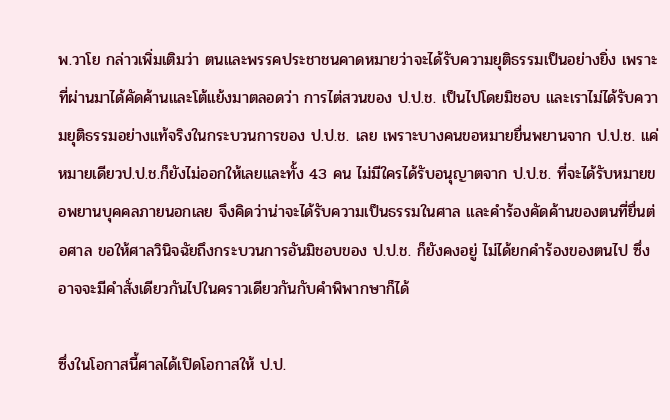พ.วาโย กล่าวเพิ่มเติมว่า ตนและพรรคประชาชนคาดหมายว่าจะได้รับความยุติธรรมเป็นอย่างยิ่ง เพราะที่ผ่านมาได้คัดค้านและโต้แย้งมาตลอดว่า การไต่สวนของ ป.ป.ช. เป็นไปโดยมิชอบ และเราไม่ได้รับความยุติธรรมอย่างแท้จริงในกระบวนการของ ป.ป.ช. เลย เพราะบางคนขอหมายยื่นพยานจาก ป.ป.ช. แค่หมายเดียวป.ป.ช.ก็ยังไม่ออกให้เลยและทั้ง 43 คน ไม่มีใครได้รับอนุญาตจาก ป.ป.ช. ที่จะได้รับหมายขอพยานบุคคลภายนอกเลย จึงคิดว่าน่าจะได้รับความเป็นธรรมในศาล และคำร้องคัดค้านของตนที่ยื่นต่อศาล ขอให้ศาลวินิจฉัยถึงกระบวนการอันมิชอบของ ป.ป.ช. ก็ยังคงอยู่ ไม่ได้ยกคำร้องของตนไป ซึ่งอาจจะมีคำสั่งเดียวกันไปในคราวเดียวกันกับคำพิพากษาก็ได้

ซึ่งในโอกาสนี้ศาลได้เปิดโอกาสให้ ป.ป.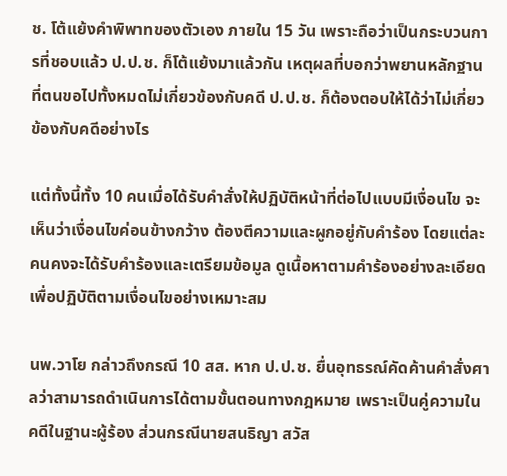ช. โต้แย้งคำพิพาทของตัวเอง ภายใน 15 วัน เพราะถือว่าเป็นกระบวนการที่ชอบแล้ว ป.ป.ช. ก็โต้แย้งมาแล้วกัน เหตุผลที่บอกว่าพยานหลักฐานที่ตนขอไปทั้งหมดไม่เกี่ยวข้องกับคดี ป.ป.ช. ก็ต้องตอบให้ได้ว่าไม่เกี่ยวข้องกับคดีอย่างไร

แต่ทั้งนี้ทั้ง 10 คนเมื่อได้รับคำสั่งให้ปฏิบัติหน้าที่ต่อไปแบบมีเงื่อนไข จะเห็นว่าเงื่อนไขค่อนข้างกว้าง ต้องตีความและผูกอยู่กับคำร้อง โดยแต่ละคนคงจะได้รับคำร้องและเตรียมข้อมูล ดูเนื้อหาตามคำร้องอย่างละเอียด เพื่อปฏิบัติตามเงื่อนไขอย่างเหมาะสม

นพ.วาโย กล่าวถึงกรณี 10 สส. หาก ป.ป.ช. ยื่นอุทธรณ์คัดค้านคำสั่งศาลว่าสามารถดำเนินการได้ตามขั้นตอนทางกฎหมาย เพราะเป็นคู่ความในคดีในฐานะผู้ร้อง ส่วนกรณีนายสนธิญา สวัส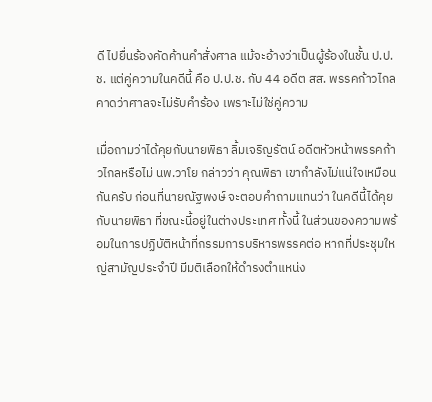ดี ไปยื่นร้องคัดค้านคำสั่งศาล แม้จะอ้างว่าเป็นผู้ร้องในชั้น ป.ป.ช. แต่คู่ความในคดีนี้ คือ ป.ป.ช. กับ 44 อดีต สส. พรรคก้าวไกล คาดว่าศาลจะไม่รับคำร้อง เพราะไม่ใช่คู่ความ

เมื่อถามว่าได้คุยกับนายพิธา ลิ้มเจริญรัตน์ อดีตหัวหน้าพรรคก้าวไกลหรือไม่ นพ.วาโย กล่าวว่า คุณพิธา เขากำลังไม่แน่ใจเหมือนกันครับ ก่อนที่นายณัฐพงษ์ จะตอบคำถามแทนว่า ในคดีนี้ได้คุยกับนายพิธา ที่ขณะนี้อยู่ในต่างประเทศ ทั้งนี้ ในส่วนของความพร้อมในการปฏิบัติหน้าที่กรรมการบริหารพรรคต่อ หากที่ประชุมใหญ่สามัญประจำปี มีมติเลือกให้ดำรงตำแหน่ง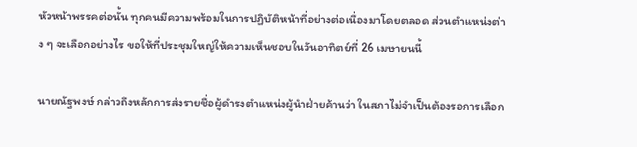หัวหน้าพรรคต่อนั้น ทุกคนมีความพร้อมในการปฏิบัติหน้าที่อย่างต่อเนื่องมาโดยตลอด ส่วนตำแหน่งต่าง ๆ จะเลือกอย่างไร ขอให้ที่ประชุมใหญ่ให้ความเห็นชอบในวันอาทิตย์ที่ 26 เมษายนนี้

นายณัฐพงษ์ กล่าวถึงหลักการส่งรายชื่อผู้ดำรงตำแหน่งผู้นำฝ่ายค้านว่า ในสภาไม่จำเป็นต้องรอการเลือก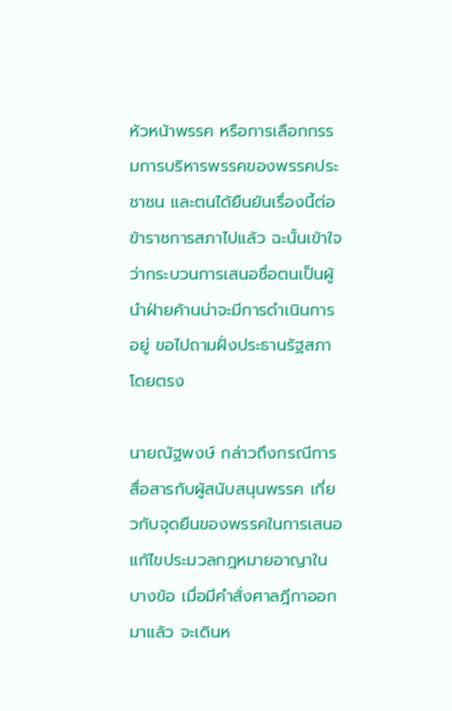หัวหน้าพรรค หรือการเลือกกรรมการบริหารพรรคของพรรคประชาชน และตนได้ยืนยันเรื่องนี้ต่อข้าราชการสภาไปแล้ว ฉะนั้นเข้าใจว่ากระบวนการเสนอชื่อตนเป็นผู้นำฝ่ายค้านน่าจะมีการดำเนินการอยู่ ขอไปถามฝั่งประธานรัฐสภาโดยตรง

นายณัฐพงษ์ กล่าวถึงกรณีการสื่อสารกับผู้สนับสนุนพรรค เกี่ยวกับจุดยืนของพรรคในการเสนอแก้ไขประมวลกฎหมายอาญาในบางข้อ เมื่อมีคำสั่งศาลฎีกาออกมาแล้ว จะเดินห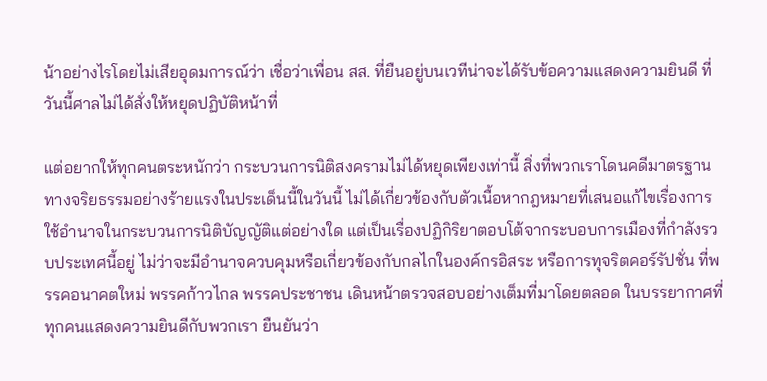น้าอย่างไรโดยไม่เสียอุดมการณ์ว่า เชื่อว่าเพื่อน สส. ที่ยืนอยู่บนเวทีน่าจะได้รับข้อความแสดงความยินดี ที่วันนี้ศาลไม่ได้สั่งให้หยุดปฏิบัติหน้าที่

แต่อยากให้ทุกคนตระหนักว่า กระบวนการนิติสงครามไม่ได้หยุดเพียงเท่านี้ สิ่งที่พวกเราโดนคดีมาตรฐานทางจริยธรรมอย่างร้ายแรงในประเด็นนี้ในวันนี้ ไม่ได้เกี่ยวข้องกับตัวเนื้อหากฎหมายที่เสนอแก้ไขเรื่องการใช้อำนาจในกระบวนการนิติบัญญัติแต่อย่างใด แต่เป็นเรื่องปฏิกิริยาตอบโต้จากระบอบการเมืองที่กำลังรวบประเทศนี้อยู่ ไม่ว่าจะมีอำนาจควบคุมหรือเกี่ยวข้องกับกลไกในองค์กรอิสระ หรือการทุจริตคอร์รัปชั่น ที่พรรคอนาคตใหม่ พรรคก้าวไกล พรรคประชาชน เดินหน้าตรวจสอบอย่างเต็มที่มาโดยตลอด ในบรรยากาศที่ทุกคนแสดงความยินดีกับพวกเรา ยืนยันว่า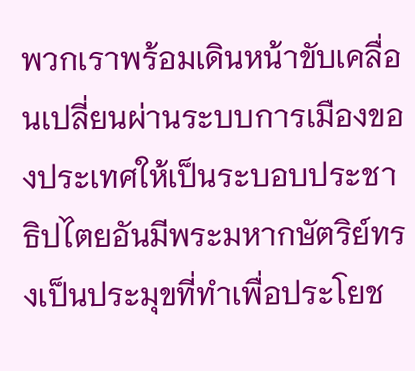พวกเราพร้อมเดินหน้าขับเคลื่อนเปลี่ยนผ่านระบบการเมืองของประเทศให้เป็นระบอบประชาธิปไตยอันมีพระมหากษัตริย์ทรงเป็นประมุขที่ทำเพื่อประโยช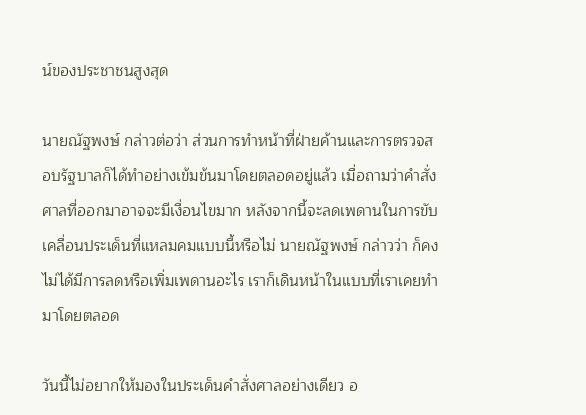น์ของประชาชนสูงสุด

นายณัฐพงษ์ กล่าวต่อว่า ส่วนการทำหน้าที่ฝ่ายค้านและการตรวจสอบรัฐบาลก็ได้ทำอย่างเข้มข้นมาโดยตลอดอยู่แล้ว เมื่อถามว่าคำสั่งศาลที่ออกมาอาจจะมีเงื่อนไขมาก หลังจากนี้จะลดเพดานในการขับเคลื่อนประเด็นที่แหลมคมแบบนี้หรือไม่ นายณัฐพงษ์ กล่าวว่า ก็คงไม่ได้มีการลดหรือเพิ่มเพดานอะไร เราก็เดินหน้าในแบบที่เราเคยทำมาโดยตลอด

วันนี้ไม่อยากให้มองในประเด็นคำสั่งศาลอย่างเดียว อ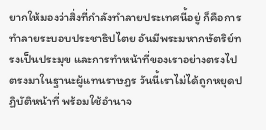ยากให้มองว่าสิ่งที่กำลังทำลายประเทศนี้อยู่ ก็คือการทำลายระบอบประชาธิปไตย อันมีพระมหากษัตริย์ทรงเป็นประมุข และการทำหน้าที่ของเราอย่างตรงไปตรงมาในฐานะผู้แทนราษฎร วันนี้เราไม่ได้ถูกหยุดปฏิบัติหน้าที่ พร้อมใช้อำนาจ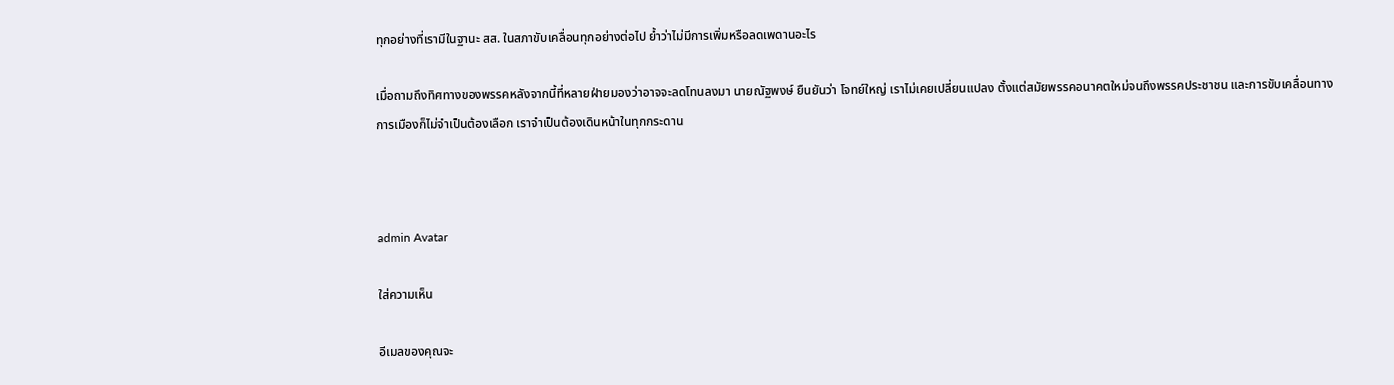ทุกอย่างที่เรามีในฐานะ สส. ในสภาขับเคลื่อนทุกอย่างต่อไป ย้ำว่าไม่มีการเพิ่มหรือลดเพดานอะไร

เมื่อถามถึงทิศทางของพรรคหลังจากนี้ที่หลายฝ่ายมองว่าอาจจะลดโทนลงมา นายณัฐพงษ์ ยืนยันว่า โจทย์ใหญ่ เราไม่เคยเปลี่ยนแปลง ตั้งแต่สมัยพรรคอนาคตใหม่จนถึงพรรคประชาชน และการขับเคลื่อนทางการเมืองก็ไม่จำเป็นต้องเลือก เราจำเป็นต้องเดินหน้าในทุกกระดาน



admin Avatar

ใส่ความเห็น

อีเมลของคุณจะ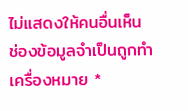ไม่แสดงให้คนอื่นเห็น ช่องข้อมูลจำเป็นถูกทำเครื่องหมาย *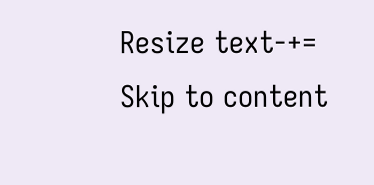Resize text-+=
Skip to content